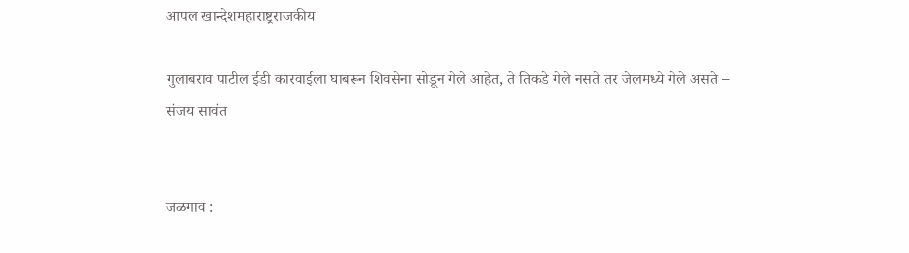आपल खान्देशमहाराष्ट्रराजकीय

गुलाबराव पाटील ईडी कारवाईला घाबरून शिवसेना सोडून गेले आहेत, ते तिकडे गेले नसते तर जेलमध्ये गेले असते – संजय सावंत


जळगाव :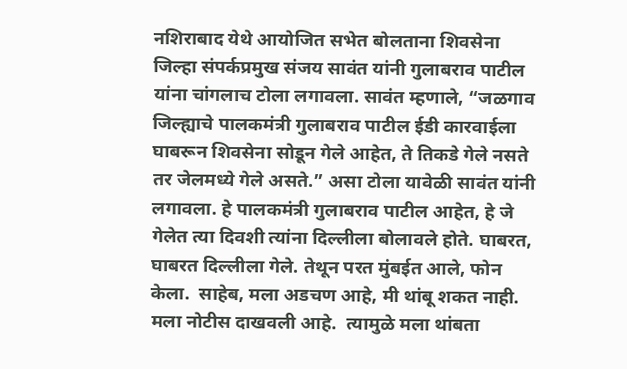नशिराबाद येथे आयोजित सभेत बोलताना शिवसेना जिल्हा संपर्कप्रमुख संजय सावंत यांनी गुलाबराव पाटील यांना चांगलाच टोला लगावला. सावंत म्हणाले, “जळगाव जिल्ह्याचे पालकमंत्री गुलाबराव पाटील ईडी कारवाईला घाबरून शिवसेना सोडून गेले आहेत, ते तिकडे गेले नसते तर जेलमध्ये गेले असते.” असा टोला यावेळी सावंत यांनी लगावला. हे पालकमंत्री गुलाबराव पाटील आहेत, हे जे गेलेत त्या दिवशी त्यांना दिल्लीला बोलावले होते. घाबरत, घाबरत दिल्लीला गेले. तेथून परत मुंबईत आले, फोन केला.  साहेब, मला अडचण आहे, मी थांबू शकत नाही.  मला नोटीस दाखवली आहे.  त्यामुळे मला थांबता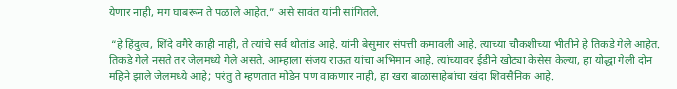येणार नाही, मग घाबरून ते पळाले आहेत.” असे सावंत यांनी सांगितले.

 “हे हिंदुत्व, शिंदे वगैरे काही नाही, ते त्यांचे सर्व थोतांड आहे. यांनी बेसुमार संपत्ती कमावली आहे. त्याच्या चौकशीच्या भीतीने हे तिकडे गेले आहेत. तिकडे गेले नसते तर जेलमध्ये गेले असते. आम्हाला संजय राऊत यांचा अभिमान आहे. त्यांच्यावर ईडीने खोट्या केसेस केल्या, हा योद्धा गेली दोन महिने झाले जेलमध्ये आहे; परंतु ते म्हणतात मोडेन पण वाकणार नाही, हा खरा बाळासाहेबांचा खंदा शिवसैनिक आहे.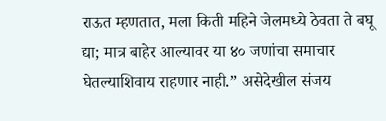राऊत म्हणतात, मला किती महिने जेलमध्ये ठेवता ते बघू द्या; मात्र बाहेर आल्यावर या ४० जणांचा समाचार घेतल्याशिवाय राहणार नाही.” असेदेखील संजय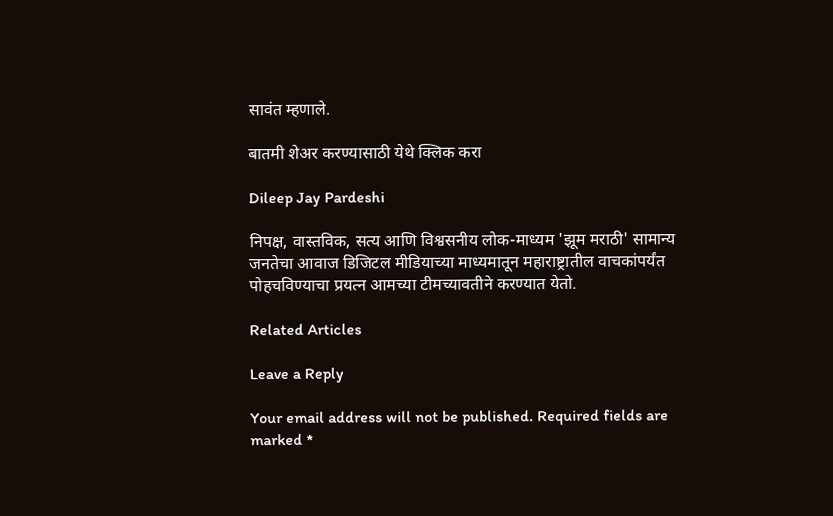सावंत म्हणाले.

बातमी शेअर करण्यासाठी येथे क्लिक करा

Dileep Jay Pardeshi

निपक्ष, वास्तविक, सत्य आणि विश्वसनीय लोक-माध्यम 'झूम मराठी' सामान्य जनतेचा आवाज डिजिटल मीडियाच्या माध्यमातून महाराष्ट्रातील वाचकांपर्यंत पोहचविण्याचा प्रयत्न आमच्या टीमच्यावतीने करण्यात येतो.

Related Articles

Leave a Reply

Your email address will not be published. Required fields are marked *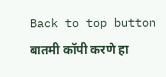Back to top button
बातमी कॉपी करणे हा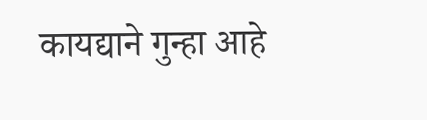कायद्याने गुन्हा आहे